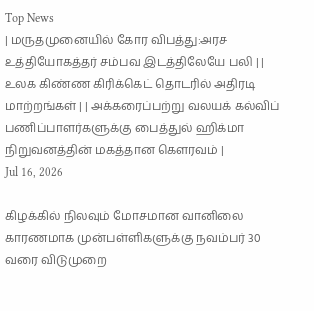Top News
| மருதமுனையில் கோர விபத்து:அரச உத்தியோகத்தர் சம்பவ இடத்திலேயே பலி | | உலக கிண்ண கிரிக்கெட் தொடரில் அதிரடி மாற்றங்கள் | | அக்கரைப்பற்று வலயக் கல்விப் பணிப்பாளர்களுக்கு பைத்துல் ஹிக்மா நிறுவனத்தின் மகத்தான கௌரவம் |
Jul 16, 2026

கிழக்கில் நிலவும் மோசமான வானிலை காரணமாக முன்பள்ளிகளுக்கு நவம்பர் 30 வரை விடுமுறை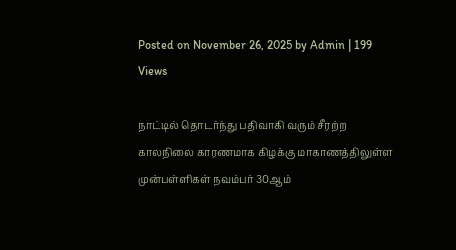Posted on November 26, 2025 by Admin | 199 Views

நாட்டில் தொடர்ந்து பதிவாகி வரும் சீரற்ற காலநிலை காரணமாக கிழக்கு மாகாணத்திலுள்ள முன்பள்ளிகள் நவம்பர் 30ஆம்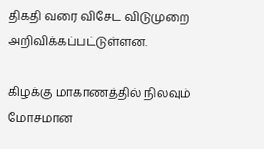திகதி வரை விசேட விடுமுறை அறிவிக்கப்பட்டுள்ளன.

கிழக்கு மாகாணத்தில் நிலவும் மோசமான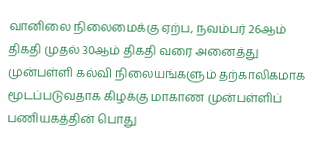வானிலை நிலைமைக்கு ஏற்ப, நவம்பர் 26ஆம் திகதி முதல் 30ஆம் திகதி வரை அனைத்து முன்பள்ளி கல்வி நிலையங்களும் தற்காலிகமாக மூடப்படுவதாக கிழக்கு மாகாண முன்பள்ளிப் பணியகத்தின் பொது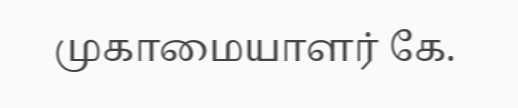முகாமையாளர் கே.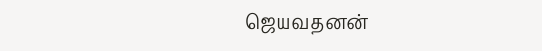ஜெயவதனன்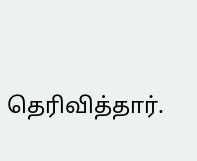தெரிவித்தார்.